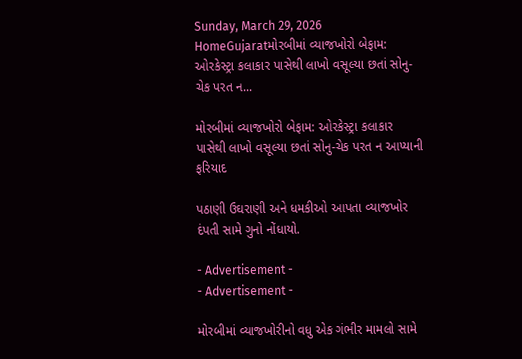Sunday, March 29, 2026
HomeGujaratમોરબીમાં વ્યાજખોરો બેફામ: ઓરકેસ્ટ્રા કલાકાર પાસેથી લાખો વસૂલ્યા છતાં સોનુ-ચેક પરત ન...

મોરબીમાં વ્યાજખોરો બેફામ: ઓરકેસ્ટ્રા કલાકાર પાસેથી લાખો વસૂલ્યા છતાં સોનુ-ચેક પરત ન આપ્યાની ફરિયાદ

પઠાણી ઉઘરાણી અને ધમકીઓ આપતા વ્યાજખોર દંપતી સામે ગુનો નોંધાયો.

- Advertisement -
- Advertisement -

મોરબીમાં વ્યાજખોરીનો વધુ એક ગંભીર મામલો સામે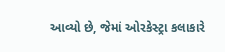આવ્યો છે, જેમાં ઓરકેસ્ટ્રા કલાકારે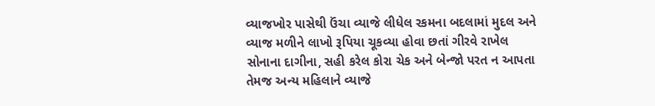વ્યાજખોર પાસેથી ઉંચા વ્યાજે લીધેલ રકમના બદલામાં મુદલ અને વ્યાજ મળીને લાખો રૂપિયા ચૂકવ્યા હોવા છતાં ગીરવે રાખેલ સોનાના દાગીના, સહી કરેલ કોરા ચેક અને બેન્જો પરત ન આપતા તેમજ અન્ય મહિલાને વ્યાજે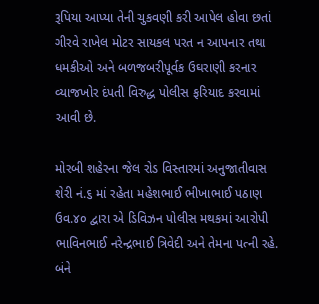રૂપિયા આપ્યા તેની ચુકવણી કરી આપેલ હોવા છતાં ગીરવે રાખેલ મોટર સાયકલ પરત ન આપનાર તથા ધમકીઓ અને બળજબરીપૂર્વક ઉઘરાણી કરનાર વ્યાજખોર દંપતી વિરુદ્ધ પોલીસ ફરિયાદ કરવામાં આવી છે.

મોરબી શહેરના જેલ રોડ વિસ્તારમાં અનુજાતીવાસ શેરી નં.૬ માં રહેતા મહેશભાઈ ભીખાભાઈ પઠાણ ઉવ.૪૦ દ્વારા એ ડિવિઝન પોલીસ મથકમાં આરોપી ભાવિનભાઈ નરેન્દ્રભાઈ ત્રિવેદી અને તેમના પત્ની રહે. બંને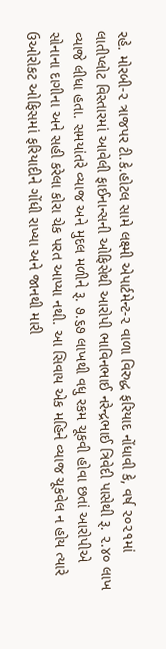રહે. મોરબી-૨ ત્રાજપર ટી.કે.હોટલ સામે લક્ષ્મી એપાર્ટમેન્ટ-૨ વાળા વિરુદ્ધ ફરિયાદ નોંધાવી કે, વર્ષ ૨૦૨૧માં લાતીપ્લોટ વિસ્તારમાં આવેલી ફાઈનાન્સની ઓફિસેથી આરોપી ભાવિનભાઈ નરેન્દ્રભાઈ ત્રિવેદી પાસેથી રૂ. ૨.૪૦ લાખ વ્યાજે લીધા હતા. સમયાંતરે વ્યાજ અને મુદલ મળીને રૂ. ૭.૬૭ લાખથી વધુ રકમ ચૂકવી હોવા છતાં આરોપીએ સોનાના દાગીના અને સહી કરેલા કોરા ચેક પરત આપ્યા નથી. આ સિવાય એક મહિને વ્યાજ ચૂકવેલ ન હોય ત્યારે ઉઓરોકટ ઓફિસમાં ફરિયાદીને ગોંધી રાખ્યા અને જાનથી મારી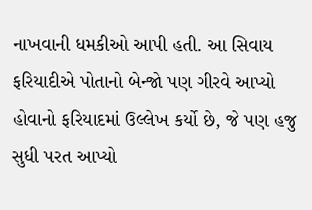નાખવાની ધમકીઓ આપી હતી. આ સિવાય ફરિયાદીએ પોતાનો બેન્જો પણ ગીરવે આપ્યો હોવાનો ફરિયાદમાં ઉલ્લેખ કર્યો છે, જે પણ હજુ સુધી પરત આપ્યો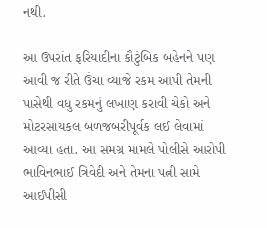નથી.

આ ઉપરાંત ફરિયાદીના કૌટુંબિક બહેનને પણ આવી જ રીતે ઉંચા વ્યાજે રકમ આપી તેમની પાસેથી વધુ રકમનું લખાણ કરાવી ચેકો અને મોટરસાયકલ બળજબરીપૂર્વક લઈ લેવામાં આવ્યા હતા. આ સમગ્ર મામલે પોલીસે આરોપી ભાવિનભાઈ ત્રિવેદી અને તેમના પત્ની સામે આઈપીસી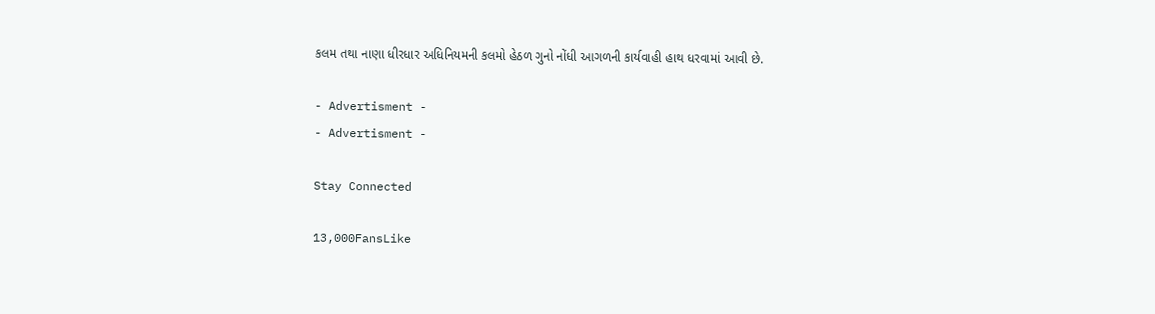કલમ તથા નાણા ધીરધાર અધિનિયમની કલમો હેઠળ ગુનો નોંધી આગળની કાર્યવાહી હાથ ધરવામાં આવી છે.

- Advertisment -
- Advertisment -

Stay Connected

13,000FansLike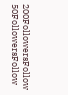200FollowersFollow
50FollowersFollow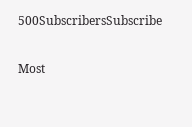500SubscribersSubscribe

Most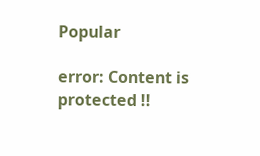Popular

error: Content is protected !!